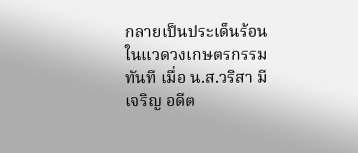กลายเป็นประเด็นร้อนในแวดวงเกษตรกรรมทันที เมื่อ น.ส.วริสา มีเจริญ อดีต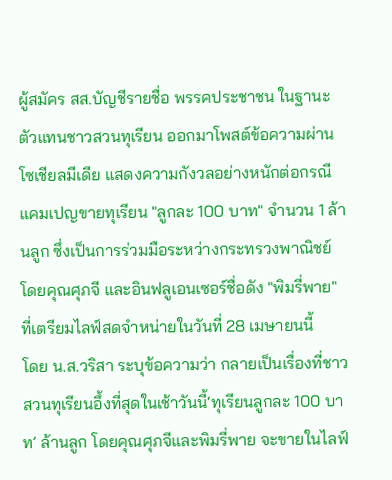ผู้สมัคร สส.บัญชีรายชื่อ พรรคประชาชน ในฐานะตัวแทนชาวสวนทุเรียน ออกมาโพสต์ข้อความผ่านโซเชียลมีเดีย แสดงความกังวลอย่างหนักต่อกรณีแคมเปญขายทุเรียน "ลูกละ 100 บาท" จำนวน 1 ล้านลูก ซึ่งเป็นการร่วมมือระหว่างกระทรวงพาณิชย์ โดยคุณศุภจี และอินฟลูเอนเซอร์ชื่อดัง "พิมรี่พาย" ที่เตรียมไลฟ์สดจำหน่ายในวันที่ 28 เมษายนนี้
โดย น.ส.วริสา ระบุข้อความว่า กลายเป็นเรื่องที่ชาวสวนทุเรียนอึ้งที่สุดในเช้าวันนี้‘ทุเรียนลูกละ 100 บาท’ ล้านลูก โดยคุณศุภจีและพิมรี่พาย จะขายในไลฟ์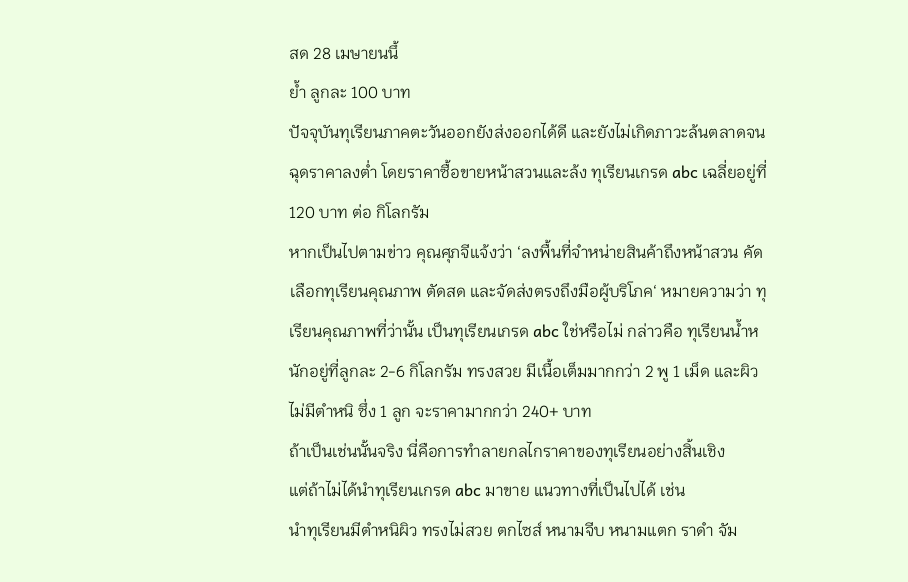สด 28 เมษายนนึ้
ย้ำ ลูกละ 100 บาท
ปัจจุบันทุเรียนภาคตะวันออกยังส่งออกได้ดี และยังไม่เกิดภาวะล้นตลาดจนฉุดราคาลงต่ำ โดยราคาซื้อขายหน้าสวนและล้ง ทุเรียนเกรด abc เฉลี่ยอยู่ที่ 120 บาท ต่อ กิโลกรัม
หากเป็นไปตามข่าว คุณศุภจีแจ้งว่า ‘ลงพื้นที่จำหน่ายสินค้าถึงหน้าสวน คัดเลือกทุเรียนคุณภาพ ตัดสด และจัดส่งตรงถึงมือผู้บริโภค‘ หมายความว่า ทุเรียนคุณภาพที่ว่านั้น เป็นทุเรียนเกรด abc ใช่หรือไม่ กล่าวคือ ทุเรียนน้ำหนักอยู่ที่ลูกละ 2-6 กิโลกรัม ทรงสวย มีเนื้อเต็มมากกว่า 2 พู 1 เม็ด และผิวไม่มีตำหนิ ซึ่ง 1 ลูก จะราคามากกว่า 240+ บาท
ถ้าเป็นเช่นนั้นจริง นี่คือการทำลายกลไกราคาของทุเรียนอย่างสิ้นเชิง
แต่ถ้าไม่ได้นำทุเรียนเกรด abc มาขาย แนวทางที่เป็นไปได้ เช่น
นำทุเรียนมีตำหนิผิว ทรงไม่สวย ตกไซส์ หนามจีบ หนามแตก ราดำ จัม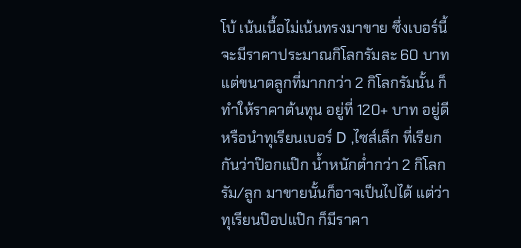โบ้ เน้นเนื้อไม่เน้นทรงมาขาย ซึ่งเบอร์นี้จะมีราคาประมาณกิโลกรัมละ 60 บาท แต่ขนาดลูกที่มากกว่า 2 กิโลกรัมนั้น ก็ทำให้ราคาต้นทุน อยู่ที่ 120+ บาท อยู่ดี
หรือนำทุเรียนเบอร์ D ,ไซส์เล็ก ที่เรียกกันว่าป๊อกแป๊ก น้ำหนักต่ำกว่า 2 กิโลกรัม/ลูก มาขายนั้นก็อาจเป็นไปได้ แต่ว่าทุเรียนป๊อปแป๊ก ก็มีราคา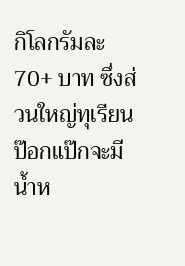กิโลกรัมละ 70+ บาท ซึ่งส่วนใหญ่ทุเรียนป๊อกแป๊กจะมีน้ำห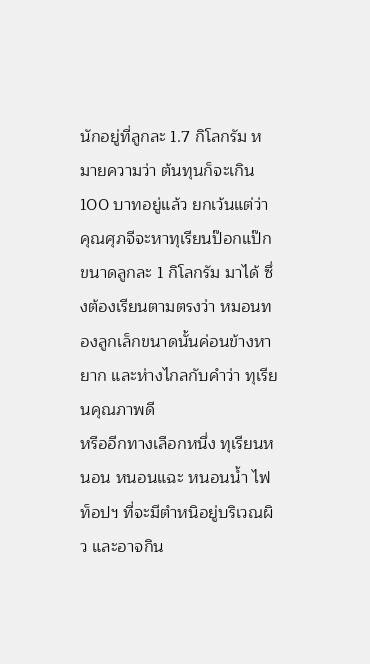นักอยู่ที่ลูกละ 1.7 กิโลกรัม หมายความว่า ต้นทุนก็จะเกิน 100 บาทอยู่แล้ว ยกเว้นแต่ว่า คุณศุภจีจะหาทุเรียนป๊อกแป๊ก ขนาดลูกละ 1 กิโลกรัม มาได้ ซึ่งต้องเรียนตามตรงว่า หมอนทองลูกเล็กขนาดนั้นค่อนข้างหายาก และห่างไกลกับคำว่า ทุเรียนคุณภาพดี
หรืออีกทางเลือกหนึ่ง ทุเรียนหนอน หนอนแฉะ หนอนน้ำ ไฟท็อปฯ ที่จะมีตำหนิอยู่บริเวณผิว และอาจกิน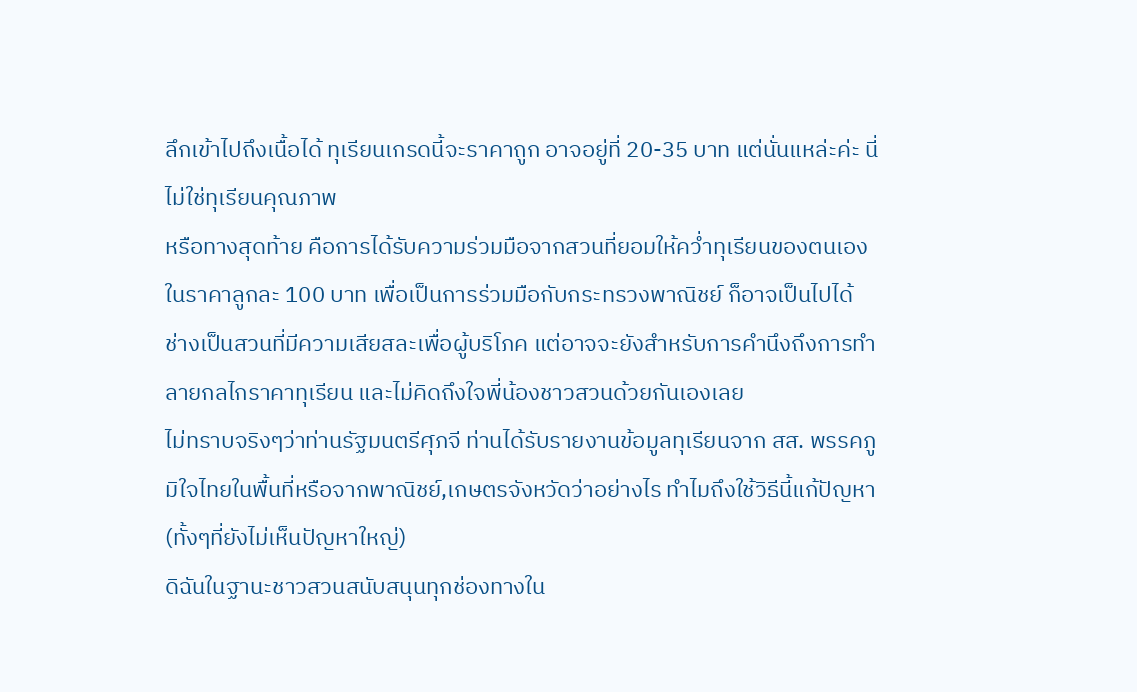ลึกเข้าไปถึงเนื้อได้ ทุเรียนเกรดนี้จะราคาถูก อาจอยู่ที่ 20-35 บาท แต่นั่นแหล่ะค่ะ นี่ไม่ใช่ทุเรียนคุณภาพ
หรือทางสุดท้าย คือการได้รับความร่วมมือจากสวนที่ยอมให้คว่ำทุเรียนของตนเองในราคาลูกละ 100 บาท เพื่อเป็นการร่วมมือกับกระทรวงพาณิชย์ ก็อาจเป็นไปได้ ช่างเป็นสวนที่มีความเสียสละเพื่อผู้บริโภค แต่อาจจะยังสำหรับการคำนึงถึงการทำลายกลไกราคาทุเรียน และไม่คิดถึงใจพี่น้องชาวสวนด้วยกันเองเลย
ไม่ทราบจริงๆว่าท่านรัฐมนตรีศุภจี ท่านได้รับรายงานข้อมูลทุเรียนจาก สส. พรรคภูมิใจไทยในพื้นที่หรือจากพาณิชย์,เกษตรจังหวัดว่าอย่างไร ทำไมถึงใช้วิธีนี้แก้ปัญหา (ทั้งๆที่ยังไม่เห็นปัญหาใหญ่)
ดิฉันในฐานะชาวสวนสนับสนุนทุกช่องทางใน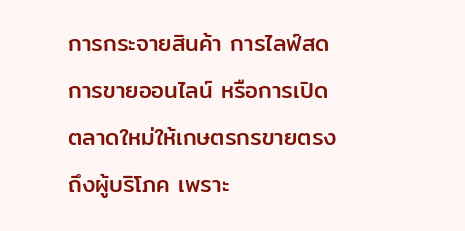การกระจายสินค้า การไลฟ์สด การขายออนไลน์ หรือการเปิดตลาดใหม่ให้เกษตรกรขายตรงถึงผู้บริโภค เพราะ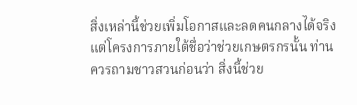สิ่งเหล่านี้ช่วยเพิ่มโอกาสและลดคนกลางได้จริง
แต่โครงการภายใต้ชื่อว่าช่วยเกษตรกรนั้น ท่านควรถามชาวสวนก่อนว่า สิ่งนี้ช่วย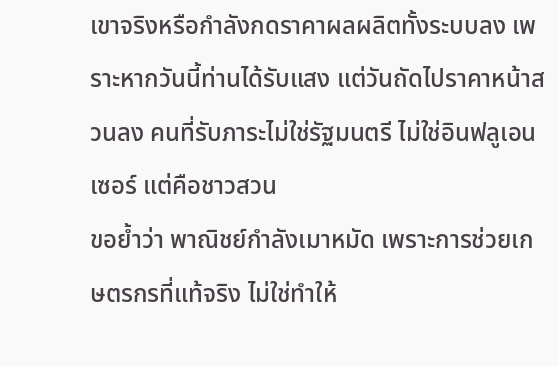เขาจริงหรือกำลังกดราคาผลผลิตทั้งระบบลง เพราะหากวันนี้ท่านได้รับแสง แต่วันถัดไปราคาหน้าสวนลง คนที่รับภาระไม่ใช่รัฐมนตรี ไม่ใช่อินฟลูเอนเซอร์ แต่คือชาวสวน
ขอย้ำว่า พาณิชย์กำลังเมาหมัด เพราะการช่วยเกษตรกรที่แท้จริง ไม่ใช่ทำให้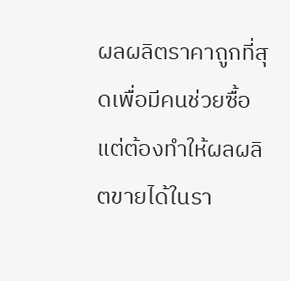ผลผลิตราคาถูกที่สุดเพื่อมีคนช่วยซื้อ แต่ต้องทำให้ผลผลิตขายได้ในรา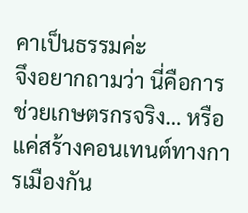คาเป็นธรรมค่ะ
จึงอยากถามว่า นี่คือการช่วยเกษตรกรจริง… หรือแค่สร้างคอนเทนต์ทางการเมืองกัน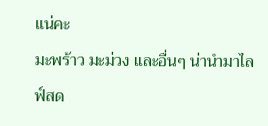แน่คะ
มะพร้าว มะม่วง และอื่นๆ น่านำมาไลฟ์สด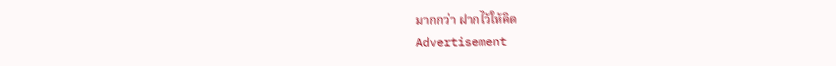มากกว่า ฝากไว้ให้คิด
Advertisement